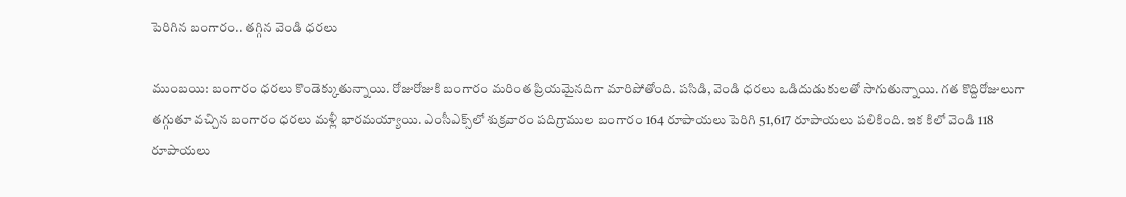పెరిగిన బంగారం.. త‌గ్గిన వెండి ధరలు

ముంబ‌యి: బ‌ంగారం ధ‌ర‌లు కొండెక్కుతున్నాయి. రోజురోజుకి బంగారం మ‌రింత ప్రియ‌మైన‌దిగా మారిపోతోంది. ప‌సిడి, వెండి ధరలు ఒడిదుడుకులతో సాగుతున్నాయి. గత కొద్దిరోజులుగా తగ్గుతూ వచ్చిన బంగారం ధరలు మళ్లీ భారమయ్యాయి. ఎంసీఎక్స్‌లో శుక్రవారం పదిగ్రాముల బంగారం 164 రూపాయలు పెరిగి 51,617 రూపాయలు పలికింది. ఇక కిలో వెండి 118 రూపాయలు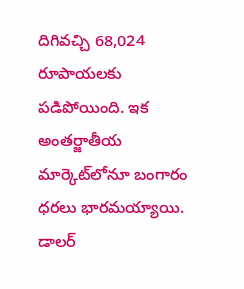దిగివచ్చి 68,024 రూపాయలకు పడిపోయింది. ఇక అంతర్జాతీయ మార్కెట్‌లోనూ బంగారం ధరలు భారమయ్యాయి. డాలర్‌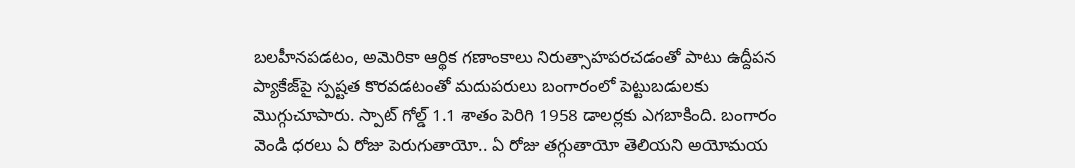బలహీనపడటం, అమెరికా ఆర్థిక గణాంకాలు నిరుత్సాహపరచడంతో పాటు ఉద్దీపన ప్యాకేజ్‌పై స్పష్టత కొరవడటంతో మదుపరులు బంగారంలో పెట్టుబడులకు మొగ్గుచూపారు. స్పాట్‌ గోల్డ్‌ 1.1 శాతం పెరిగి 1958 డాలర్లకు ఎగబాకింది. బంగారం వెండి ధ‌ర‌లు ఏ రోజు పెరుగుతాయో.. ఏ రోజు తగ్గుతాయో తెలియ‌ని అయోమ‌య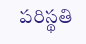ప‌రిస్థ‌తి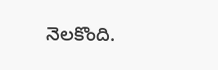నెల‌కొంది.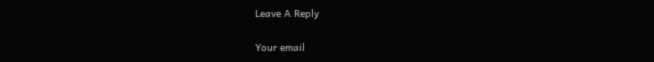Leave A Reply

Your email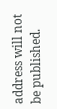address will not be published.